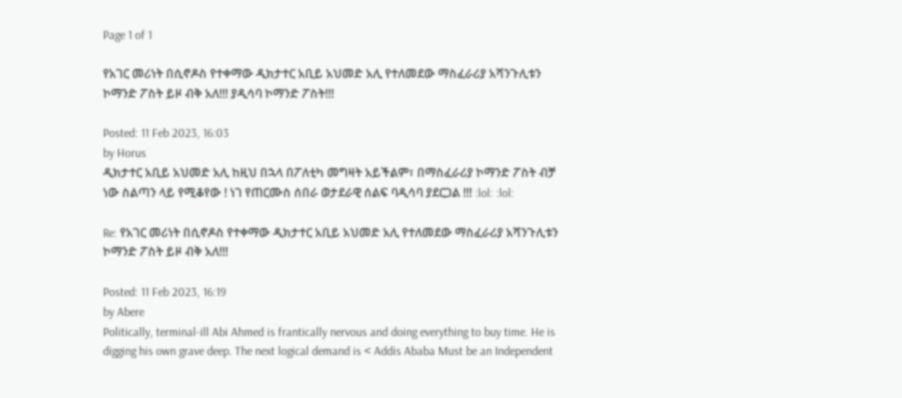Page 1 of 1

የአገር መሪነት በሲኖዶስ የተቀማው ዲክታተር አቢይ አህመድ አሊ የተለመደው ማስፈራሪያ አሻንጉሊቱን ኮማንድ ፖስት ይዞ ብቅ አለ!!! ያዲሳባ ኮማንድ ፖስት!!!

Posted: 11 Feb 2023, 16:03
by Horus
ዲክታተር አቢይ አህመድ አሊ ከዚህ በኋላ በፖለቲካ መግዛት አይችልም፣ በማስፈራሪያ ኮማንድ ፖስት ብቻ ነው ስልጣን ላይ የሚቆየው ! ነገ የጠርሙስ ሰበራ ወታደራዊ ሰልፍ ባዲሳባ ያደርጋል !!! :lol: :lol:

Re: የአገር መሪነት በሲኖዶስ የተቀማው ዲክታተር አቢይ አህመድ አሊ የተለመደው ማስፈራሪያ አሻንጉሊቱን ኮማንድ ፖስት ይዞ ብቅ አለ!!!

Posted: 11 Feb 2023, 16:19
by Abere
Politically, terminal-ill Abi Ahmed is frantically nervous and doing everything to buy time. He is digging his own grave deep. The next logical demand is < Addis Ababa Must be an Independent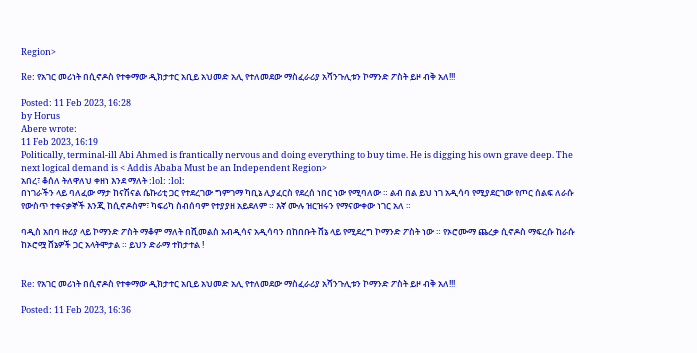Region>

Re: የአገር መሪነት በሲኖዶስ የተቀማው ዲክታተር አቢይ አህመድ አሊ የተለመደው ማስፈራሪያ አሻንጉሊቱን ኮማንድ ፖስት ይዞ ብቅ አለ!!!

Posted: 11 Feb 2023, 16:28
by Horus
Abere wrote:
11 Feb 2023, 16:19
Politically, terminal-ill Abi Ahmed is frantically nervous and doing everything to buy time. He is digging his own grave deep. The next logical demand is < Addis Ababa Must be an Independent Region>
አበረ፣ ቆሰለ ትለዋለህ ቀዘነ እንደ ማለት :lol: :lol:
በነገራችን ላይ ባለፈው ማታ ከናሽናል ሴኩሪቲ ጋር የተደረገው ግምገማ ካቢኔ ሊያፈርስ የደረሰ ነበር ነው የሚባለው ። ልብ በል ይህ ነገ አዲሳባ የሚያደርገው የጦር ሰልፍ ለራሱ የውስጥ ተቀናቃኞች እንጂ ከሲኖዶስም፣ ካፍሪካ ስብሰባም የተያያዘ አይደለም ። እኛ ሙሉ ዝርዝሩን የማናውቀው ነገር አለ ።

ባዲስ አበባ ዙሪያ ላይ ኮማንድ ፖስት ማቆም ማለት በሺመልስ አብዲሳና አዲሳባን በከበቡት ሸኔ ላይ የሚደረግ ኮማንድ ፖስት ነው ። የኦሮሙማ ጨረቃ ሲኖዶስ ማፍረሱ ከራሱ ከኦሮሟ ሸኔዎች ጋር አላትሞታል ። ይህን ድራማ ተከታተል !


Re: የአገር መሪነት በሲኖዶስ የተቀማው ዲክታተር አቢይ አህመድ አሊ የተለመደው ማስፈራሪያ አሻንጉሊቱን ኮማንድ ፖስት ይዞ ብቅ አለ!!!

Posted: 11 Feb 2023, 16:36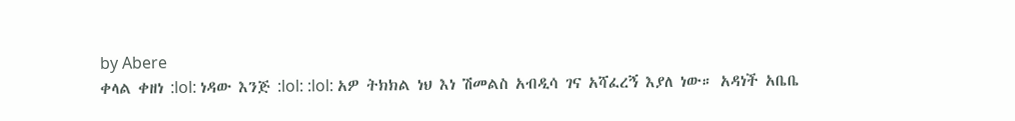by Abere
ቀላል ቀዘነ :lol: ነዳው እንጅ :lol: :lol: አዎ ትክክል ነህ እነ ሽመልስ አብዲሳ ገና አሻፈረኝ እያለ ነው። አዳነች አቤቤ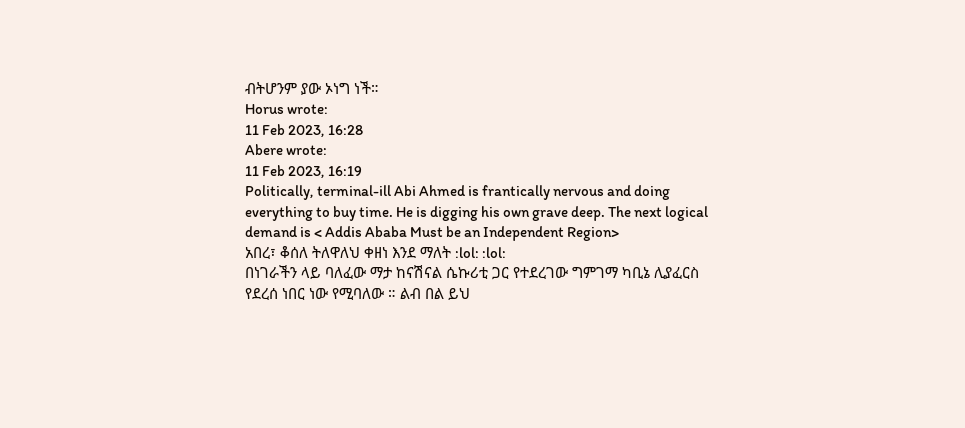ብትሆንም ያው ኦነግ ነች።
Horus wrote:
11 Feb 2023, 16:28
Abere wrote:
11 Feb 2023, 16:19
Politically, terminal-ill Abi Ahmed is frantically nervous and doing everything to buy time. He is digging his own grave deep. The next logical demand is < Addis Ababa Must be an Independent Region>
አበረ፣ ቆሰለ ትለዋለህ ቀዘነ እንደ ማለት :lol: :lol:
በነገራችን ላይ ባለፈው ማታ ከናሽናል ሴኩሪቲ ጋር የተደረገው ግምገማ ካቢኔ ሊያፈርስ የደረሰ ነበር ነው የሚባለው ። ልብ በል ይህ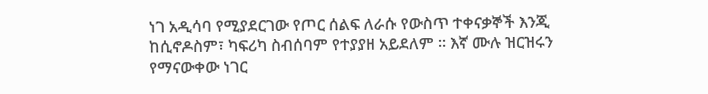ነገ አዲሳባ የሚያደርገው የጦር ሰልፍ ለራሱ የውስጥ ተቀናቃኞች እንጂ ከሲኖዶስም፣ ካፍሪካ ስብሰባም የተያያዘ አይደለም ። እኛ ሙሉ ዝርዝሩን የማናውቀው ነገር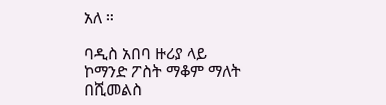አለ ።

ባዲስ አበባ ዙሪያ ላይ ኮማንድ ፖስት ማቆም ማለት በሺመልስ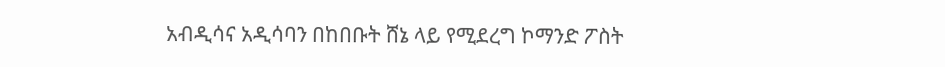አብዲሳና አዲሳባን በከበቡት ሸኔ ላይ የሚደረግ ኮማንድ ፖስት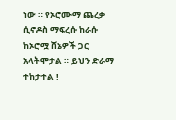ነው ። የኦሮሙማ ጨረቃ ሲኖዶስ ማፍረሱ ከራሱ ከኦሮሟ ሸኔዎች ጋር አላትሞታል ። ይህን ድራማ ተከታተል !